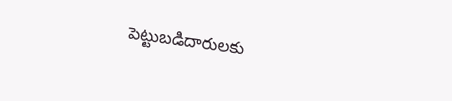పెట్టుబడిదారులకు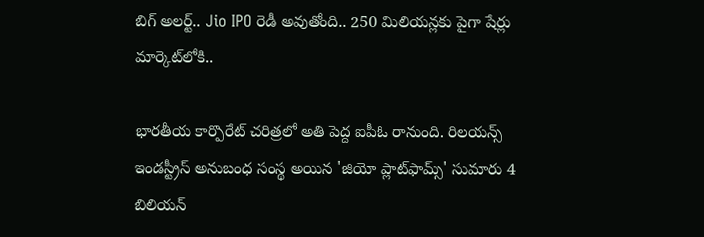బిగ్ అలర్ట్.. Jio IPO రెడీ అవుతోంది.. 250 మిలియన్లకు పైగా షేర్లు మార్కెట్‌లోకి..

భారతీయ కార్పొరేట్ చరిత్రలో అతి పెద్ద ఐపీఓ రానుంది. రిలయన్స్ ఇండస్ట్రీస్ అనుబంధ సంస్థ అయిన 'జియో ప్లాట్‌ఫామ్స్' సుమారు 4 బిలియన్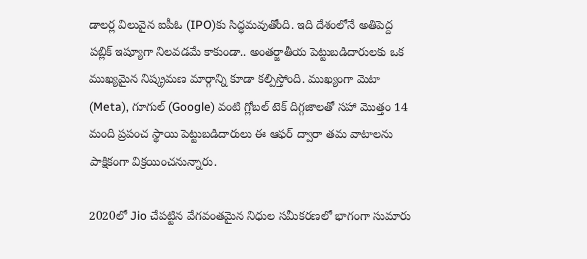డాలర్ల విలువైన ఐపీఓ (IPO)కు సిద్ధమవుతోంది. ఇది దేశంలోనే అతిపెద్ద పబ్లిక్ ఇష్యూగా నిలవడమే కాకుండా.. అంతర్జాతీయ పెట్టుబడిదారులకు ఒక ముఖ్యమైన నిష్క్రమణ మార్గాన్ని కూడా కల్పిస్తోంది. ముఖ్యంగా మెటా (Meta), గూగుల్ (Google) వంటి గ్లోబల్ టెక్ దిగ్గజాలతో సహా మొత్తం 14 మంది ప్రపంచ స్థాయి పెట్టుబడిదారులు ఈ ఆఫర్ ద్వారా తమ వాటాలను పాక్షికంగా విక్రయించనున్నారు.

2020లో Jio చేపట్టిన వేగవంతమైన నిధుల సమీకరణలో భాగంగా సుమారు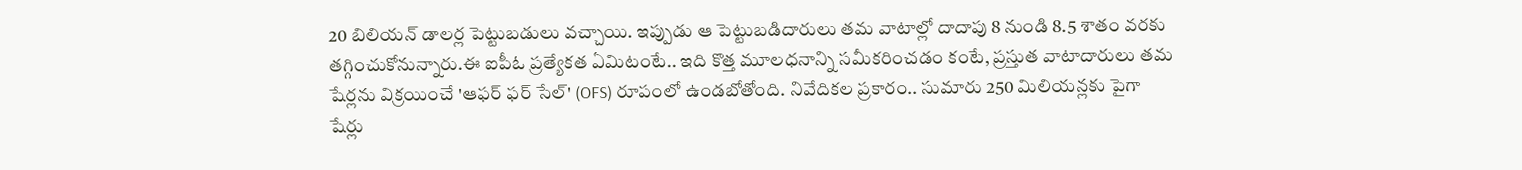20 బిలియన్ డాలర్ల పెట్టుబడులు వచ్చాయి. ఇప్పుడు ఆ పెట్టుబడిదారులు తమ వాటాల్లో దాదాపు 8 నుండి 8.5 శాతం వరకు తగ్గించుకోనున్నారు.ఈ ఐపీఓ ప్రత్యేకత ఏమిటంటే.. ఇది కొత్త మూలధనాన్ని సమీకరించడం కంటే, ప్రస్తుత వాటాదారులు తమ షేర్లను విక్రయించే 'ఆఫర్ ఫర్ సేల్' (OFS) రూపంలో ఉండబోతోంది. నివేదికల ప్రకారం.. సుమారు 250 మిలియన్లకు పైగా షేర్లు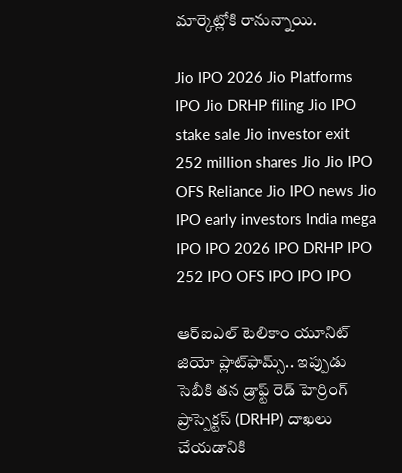మార్కెట్లోకి రానున్నాయి.

Jio IPO 2026 Jio Platforms IPO Jio DRHP filing Jio IPO stake sale Jio investor exit 252 million shares Jio Jio IPO OFS Reliance Jio IPO news Jio IPO early investors India mega IPO IPO 2026 IPO DRHP IPO 252 IPO OFS IPO IPO IPO

ఆర్‌ఐఎల్ టెలికాం యూనిట్ జియో ప్లాట్‌ఫామ్స్.. ఇప్పుడు సెబీకి తన డ్రాఫ్ట్ రెడ్ హెర్రింగ్ ప్రాస్పెక్టస్ (DRHP) దాఖలు చేయడానికి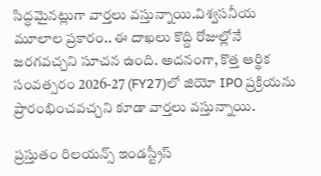సిద్ధమైనట్లుగా వార్తలు వస్తున్నాయి.విశ్వసనీయ మూలాల ప్రకారం.. ఈ దాఖలు కొద్ది రోజుల్లోనే జరగవచ్చని సూచన ఉంది. అదనంగా, కొత్త ఆర్థిక సంవత్సరం 2026-27 (FY27)లో జియో IPO ప్రక్రియను ప్రారంభించవచ్చని కూడా వార్తలు వస్తున్నాయి.

ప్రస్తుతం రిలయన్స్ ఇండస్ట్రీస్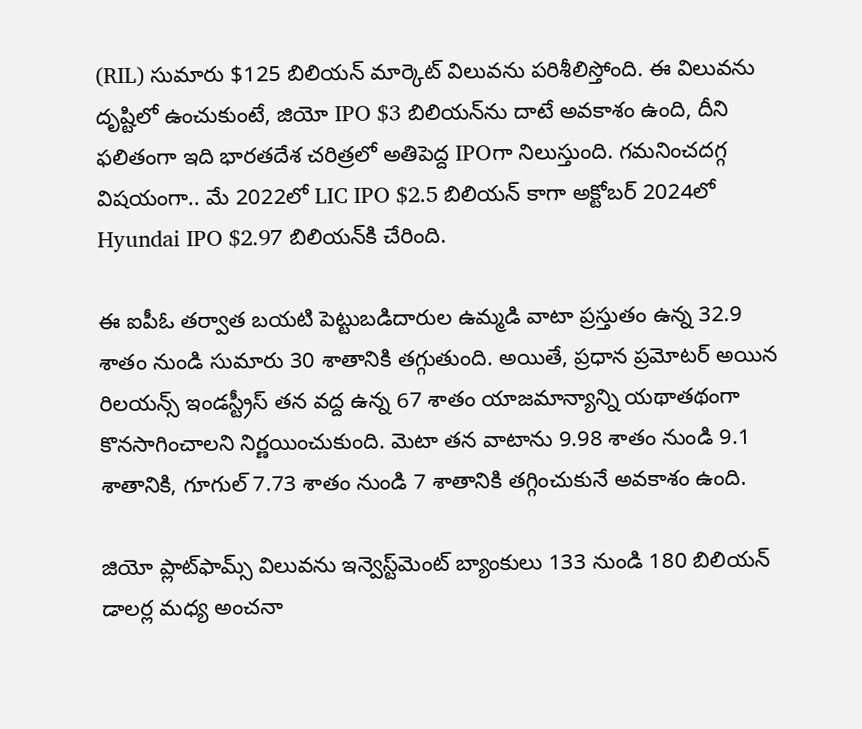(RIL) సుమారు $125 బిలియన్ మార్కెట్ విలువను పరిశీలిస్తోంది. ఈ విలువను దృష్టిలో ఉంచుకుంటే, జియో IPO $3 బిలియన్‌ను దాటే అవకాశం ఉంది, దీని ఫలితంగా ఇది భారతదేశ చరిత్రలో అతిపెద్ద IPOగా నిలుస్తుంది. గమనించదగ్గ విషయంగా.. మే 2022లో LIC IPO $2.5 బిలియన్‌ కాగా అక్టోబర్ 2024లో Hyundai IPO $2.97 బిలియన్‌కి చేరింది.

ఈ ఐపీఓ తర్వాత బయటి పెట్టుబడిదారుల ఉమ్మడి వాటా ప్రస్తుతం ఉన్న 32.9 శాతం నుండి సుమారు 30 శాతానికి తగ్గుతుంది. అయితే, ప్రధాన ప్రమోటర్ అయిన రిలయన్స్ ఇండస్ట్రీస్ తన వద్ద ఉన్న 67 శాతం యాజమాన్యాన్ని యథాతథంగా కొనసాగించాలని నిర్ణయించుకుంది. మెటా తన వాటాను 9.98 శాతం నుండి 9.1 శాతానికి, గూగుల్ 7.73 శాతం నుండి 7 శాతానికి తగ్గించుకునే అవకాశం ఉంది.

జియో ప్లాట్‌ఫామ్స్ విలువను ఇన్వెస్ట్‌మెంట్ బ్యాంకులు 133 నుండి 180 బిలియన్ డాలర్ల మధ్య అంచనా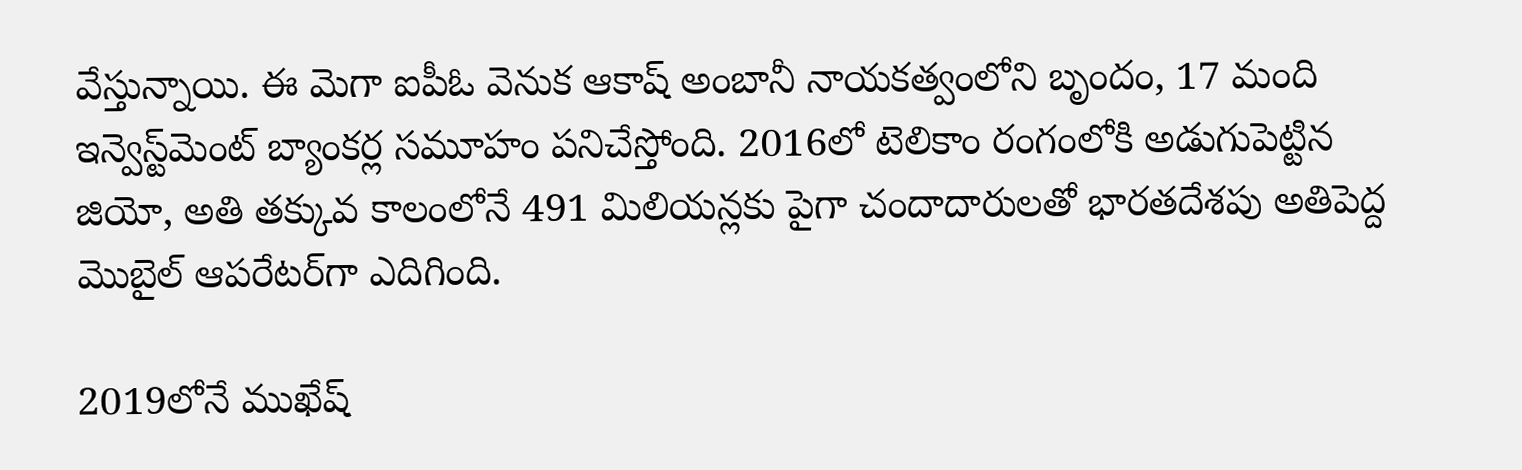వేస్తున్నాయి. ఈ మెగా ఐపీఓ వెనుక ఆకాష్ అంబానీ నాయకత్వంలోని బృందం, 17 మంది ఇన్వెస్ట్‌మెంట్ బ్యాంకర్ల సమూహం పనిచేస్తోంది. 2016లో టెలికాం రంగంలోకి అడుగుపెట్టిన జియో, అతి తక్కువ కాలంలోనే 491 మిలియన్లకు పైగా చందాదారులతో భారతదేశపు అతిపెద్ద మొబైల్ ఆపరేటర్‌గా ఎదిగింది.

2019లోనే ముఖేష్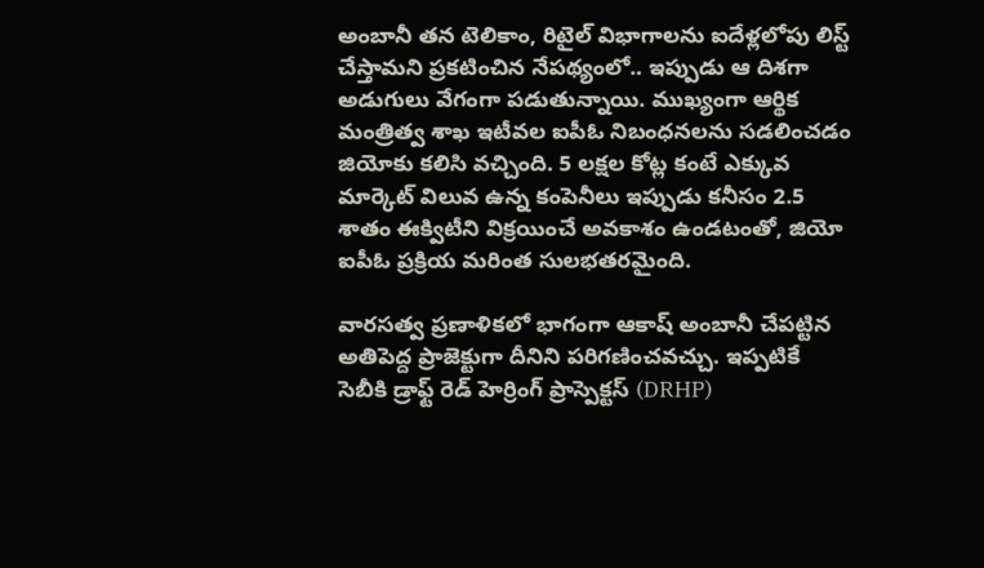అంబానీ తన టెలికాం, రిటైల్ విభాగాలను ఐదేళ్లలోపు లిస్ట్ చేస్తామని ప్రకటించిన నేపథ్యంలో.. ఇప్పుడు ఆ దిశగా అడుగులు వేగంగా పడుతున్నాయి. ముఖ్యంగా ఆర్థిక మంత్రిత్వ శాఖ ఇటీవల ఐపీఓ నిబంధనలను సడలించడం జియోకు కలిసి వచ్చింది. 5 లక్షల కోట్ల కంటే ఎక్కువ మార్కెట్ విలువ ఉన్న కంపెనీలు ఇప్పుడు కనీసం 2.5 శాతం ఈక్విటీని విక్రయించే అవకాశం ఉండటంతో, జియో ఐపీఓ ప్రక్రియ మరింత సులభతరమైంది.

వారసత్వ ప్రణాళికలో భాగంగా ఆకాష్ అంబానీ చేపట్టిన అతిపెద్ద ప్రాజెక్టుగా దీనిని పరిగణించవచ్చు. ఇప్పటికే సెబీకి డ్రాఫ్ట్ రెడ్ హెర్రింగ్ ప్రాస్పెక్టస్ (DRHP)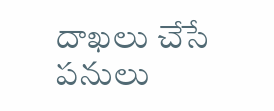దాఖలు చేసే పనులు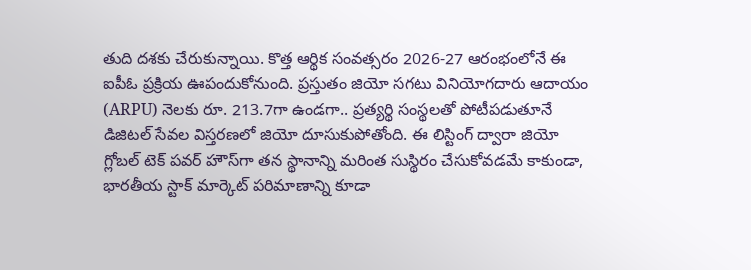తుది దశకు చేరుకున్నాయి. కొత్త ఆర్థిక సంవత్సరం 2026-27 ఆరంభంలోనే ఈ ఐపీఓ ప్రక్రియ ఊపందుకోనుంది. ప్రస్తుతం జియో సగటు వినియోగదారు ఆదాయం (ARPU) నెలకు రూ. 213.7గా ఉండగా.. ప్రత్యర్థి సంస్థలతో పోటీపడుతూనే డిజిటల్ సేవల విస్తరణలో జియో దూసుకుపోతోంది. ఈ లిస్టింగ్ ద్వారా జియో గ్లోబల్ టెక్ పవర్ హౌస్‌గా తన స్థానాన్ని మరింత సుస్థిరం చేసుకోవడమే కాకుండా, భారతీయ స్టాక్ మార్కెట్ పరిమాణాన్ని కూడా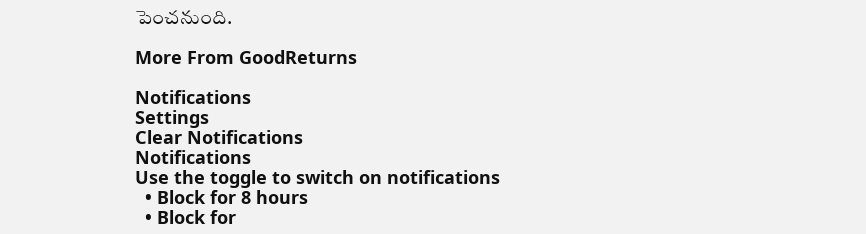పెంచనుంది.

More From GoodReturns

Notifications
Settings
Clear Notifications
Notifications
Use the toggle to switch on notifications
  • Block for 8 hours
  • Block for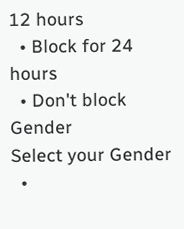12 hours
  • Block for 24 hours
  • Don't block
Gender
Select your Gender
  •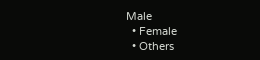Male
  • Female
  • Others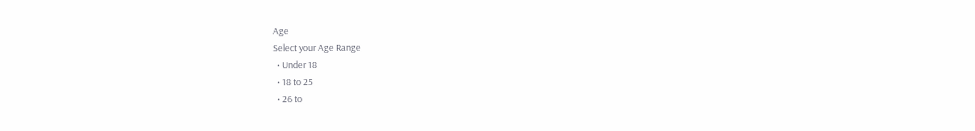Age
Select your Age Range
  • Under 18
  • 18 to 25
  • 26 to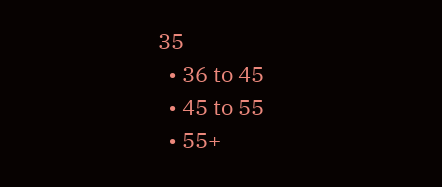35
  • 36 to 45
  • 45 to 55
  • 55+